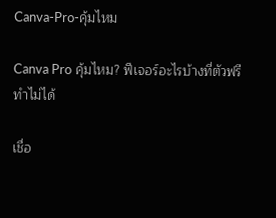Canva-Pro-คุ้มไหม

Canva Pro คุ้มไหม? ฟีเจอร์อะไรบ้างที่ตัวฟรีทำไม่ได้

เชื่อ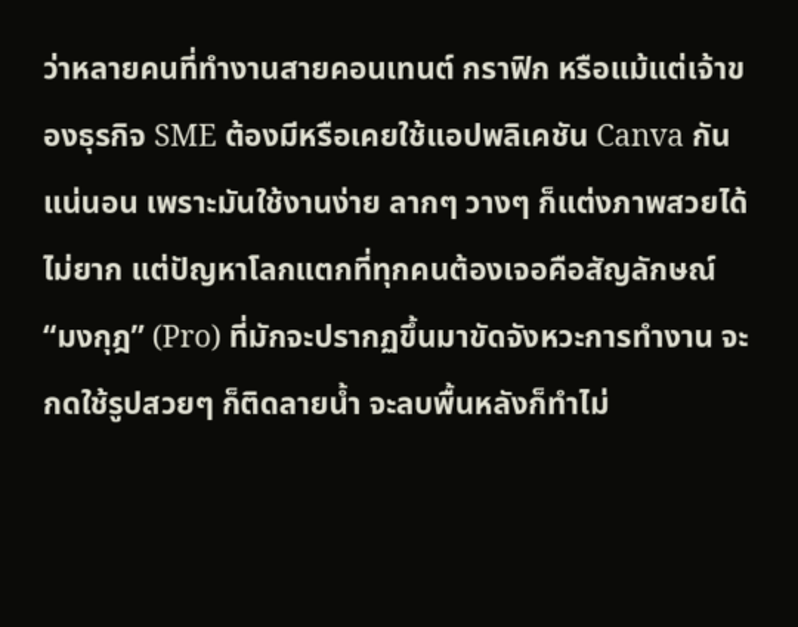ว่าหลายคนที่ทำงานสายคอนเทนต์ กราฟิก หรือแม้แต่เจ้าของธุรกิจ SME ต้องมีหรือเคยใช้แอปพลิเคชัน Canva กันแน่นอน เพราะมันใช้งานง่าย ลากๆ วางๆ ก็แต่งภาพสวยได้ไม่ยาก แต่ปัญหาโลกแตกที่ทุกคนต้องเจอคือสัญลักษณ์ “มงกุฎ” (Pro) ที่มักจะปรากฏขึ้นมาขัดจังหวะการทำงาน จะกดใช้รูปสวยๆ ก็ติดลายน้ำ จะลบพื้นหลังก็ทำไม่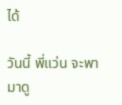ได้

วันนี้ พี่แว่น จะพามาดู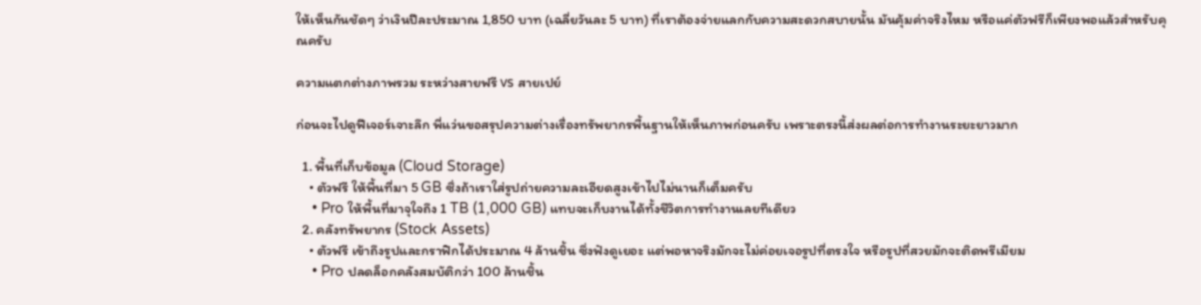ให้เห็นกันชัดๆ ว่าเงินปีละประมาณ 1,850 บาท (เฉลี่ยวันละ 5 บาท) ที่เราต้องจ่ายแลกกับความสะดวกสบายนั้น มันคุ้มค่าจริงไหม หรือแค่ตัวฟรีก็เพียงพอแล้วสำหรับคุณครับ

ความแตกต่างภาพรวม ระหว่างสายฟรี vs สายเปย์

ก่อนจะไปดูฟีเจอร์เจาะลึก พี่แว่นขอสรุปความต่างเรื่องทรัพยากรพื้นฐานให้เห็นภาพก่อนครับ เพราะตรงนี้ส่งผลต่อการทำงานระยะยาวมาก

  1. พื้นที่เก็บข้อมูล (Cloud Storage)
    • ตัวฟรี ให้พื้นที่มา 5 GB ซึ่งถ้าเราใส่รูปถ่ายความละเอียดสูงเข้าไปไม่นานก็เต็มครับ
    • Pro ให้พื้นที่มาจุใจถึง 1 TB (1,000 GB) แทบจะเก็บงานได้ทั้งชีวิตการทำงานเลยทีเดียว
  2. คลังทรัพยากร (Stock Assets)
    • ตัวฟรี เข้าถึงรูปและกราฟิกได้ประมาณ 4 ล้านชิ้น ซึ่งฟังดูเยอะ แต่พอหาจริงมักจะไม่ค่อยเจอรูปที่ตรงใจ หรือรูปที่สวยมักจะติดพรีเมียม
    • Pro ปลดล็อกคลังสมบัติกว่า 100 ล้านชิ้น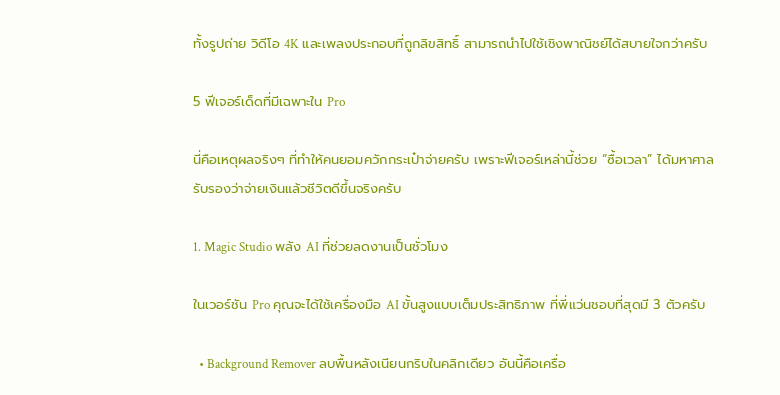ทั้งรูปถ่าย วิดีโอ 4K และเพลงประกอบที่ถูกลิขสิทธิ์ สามารถนำไปใช้เชิงพาณิชย์ได้สบายใจกว่าครับ

5 ฟีเจอร์เด็ดที่มีเฉพาะใน Pro

นี่คือเหตุผลจริงๆ ที่ทำให้คนยอมควักกระเป๋าจ่ายครับ เพราะฟีเจอร์เหล่านี้ช่วย “ซื้อเวลา” ได้มหาศาล รับรองว่าจ่ายเงินแล้วชีวิตดีขึ้นจริงครับ

1. Magic Studio พลัง AI ที่ช่วยลดงานเป็นชั่วโมง

ในเวอร์ชัน Pro คุณจะได้ใช้เครื่องมือ AI ขั้นสูงแบบเต็มประสิทธิภาพ ที่พี่แว่นชอบที่สุดมี 3 ตัวครับ

  • Background Remover ลบพื้นหลังเนียนกริบในคลิกเดียว อันนี้คือเครื่อ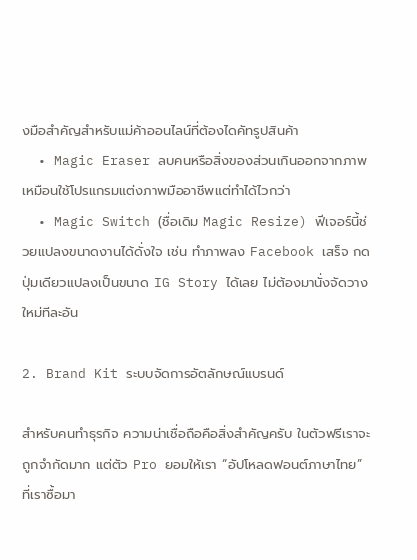งมือสำคัญสำหรับแม่ค้าออนไลน์ที่ต้องไดคัทรูปสินค้า
  • Magic Eraser ลบคนหรือสิ่งของส่วนเกินออกจากภาพ เหมือนใช้โปรแกรมแต่งภาพมืออาชีพแต่ทำได้ไวกว่า
  • Magic Switch (ชื่อเดิม Magic Resize) ฟีเจอร์นี้ช่วยแปลงขนาดงานได้ดั่งใจ เช่น ทำภาพลง Facebook เสร็จ กดปุ่มเดียวแปลงเป็นขนาด IG Story ได้เลย ไม่ต้องมานั่งจัดวางใหม่ทีละอัน

2. Brand Kit ระบบจัดการอัตลักษณ์แบรนด์

สำหรับคนทำธุรกิจ ความน่าเชื่อถือคือสิ่งสำคัญครับ ในตัวฟรีเราจะถูกจำกัดมาก แต่ตัว Pro ยอมให้เรา “อัปโหลดฟอนต์ภาษาไทย” ที่เราซื้อมา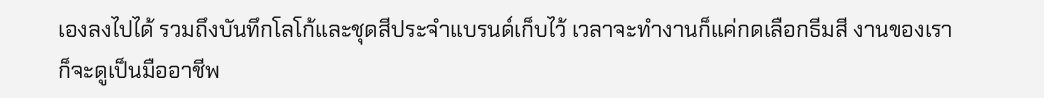เองลงไปได้ รวมถึงบันทึกโลโก้และชุดสีประจำแบรนด์เก็บไว้ เวลาจะทำงานก็แค่กดเลือกธีมสี งานของเราก็จะดูเป็นมืออาชีพ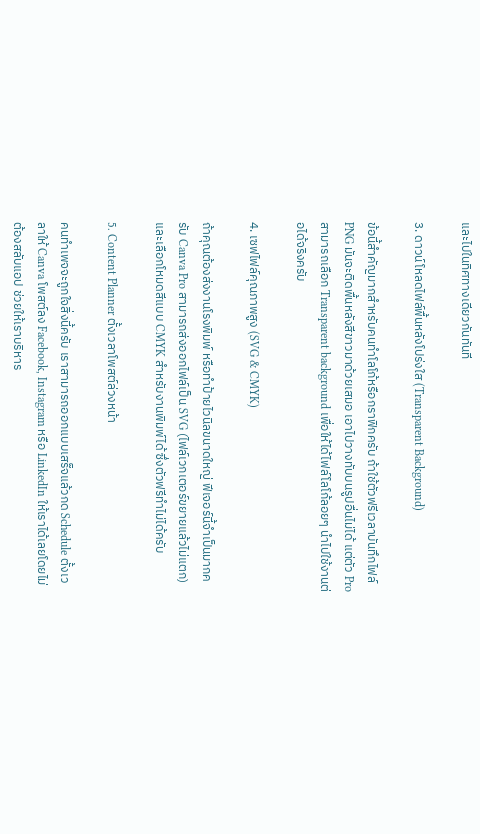และไปในทิศทางเดียวกันทันที

3. ดาวน์โหลดไฟล์พื้นหลังโปร่งใส (Transparent Background)

ข้อนี้สำคัญมากสำหรับคนทำโลโก้หรือกราฟิกครับ ถ้าใช้ตัวฟรีเวลาบันทึกไฟล์ PNG มันจะติดพื้นหลังสีขาวมาด้วยเสมอ เอาไปวางทับบนรูปอื่นไม่ได้ แต่ตัว Pro สามารถเลือก Transparent background เพื่อให้ได้ไฟล์โลโก้ลอยๆ นำไปใช้งานต่อได้จริงครับ

4. เซฟไฟล์คุณภาพสูง (SVG & CMYK)

ถ้าคุณต้องส่งงานโรงพิมพ์ หรือทำป้ายไวนิลขนาดใหญ่ ฟีเจอร์นี้จำเป็นมากครับ Canva Pro สามารถส่งออกไฟล์เป็น SVG (ไฟล์เวกเตอร์ขยายแล้วไม่แตก) และเลือกโหมดสีแบบ CMYK สำหรับงานพิมพ์ได้ ซึ่งตัวฟรีทำไม่ได้ครับ

5. Content Planner ตั้งเวลาโพสต์ล่วงหน้า

คนทำเพจจะถูกใจสิ่งนี้ครับ เราสามารถออกแบบเสร็จแล้วกด Schedule ตั้งเวลาให้ Canva โพสต์ลง Facebook, Instagram หรือ LinkedIn ให้เราได้เลยโดยไม่ต้องสลับแอป ช่วยให้เราบริหาร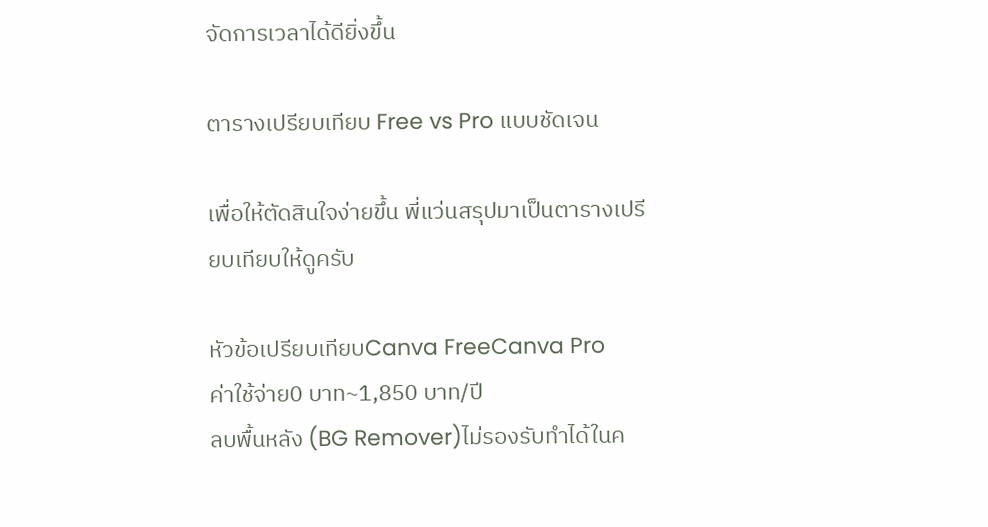จัดการเวลาได้ดียิ่งขึ้น

ตารางเปรียบเทียบ Free vs Pro แบบชัดเจน

เพื่อให้ตัดสินใจง่ายขึ้น พี่แว่นสรุปมาเป็นตารางเปรียบเทียบให้ดูครับ

หัวข้อเปรียบเทียบCanva FreeCanva Pro
ค่าใช้จ่าย0 บาท~1,850 บาท/ปี
ลบพื้นหลัง (BG Remover)ไม่รองรับทำได้ในค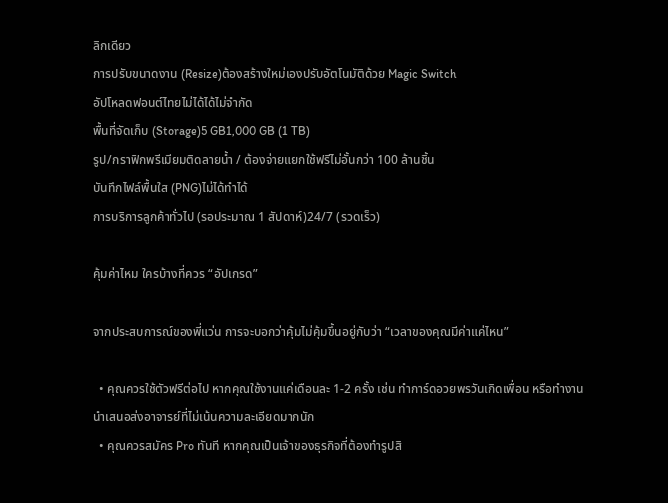ลิกเดียว
การปรับขนาดงาน (Resize)ต้องสร้างใหม่เองปรับอัตโนมัติด้วย Magic Switch
อัปโหลดฟอนต์ไทยไม่ได้ได้ไม่จำกัด
พื้นที่จัดเก็บ (Storage)5 GB1,000 GB (1 TB)
รูป/กราฟิกพรีเมียมติดลายน้ำ / ต้องจ่ายแยกใช้ฟรีไม่อั้นกว่า 100 ล้านชิ้น
บันทึกไฟล์พื้นใส (PNG)ไม่ได้ทำได้
การบริการลูกค้าทั่วไป (รอประมาณ 1 สัปดาห์)24/7 (รวดเร็ว)

คุ้มค่าไหม ใครบ้างที่ควร “อัปเกรด”

จากประสบการณ์ของพี่แว่น การจะบอกว่าคุ้มไม่คุ้มขึ้นอยู่กับว่า “เวลาของคุณมีค่าแค่ไหน”

  • คุณควรใช้ตัวฟรีต่อไป หากคุณใช้งานแค่เดือนละ 1-2 ครั้ง เช่น ทำการ์ดอวยพรวันเกิดเพื่อน หรือทำงานนำเสนอส่งอาจารย์ที่ไม่เน้นความละเอียดมากนัก
  • คุณควรสมัคร Pro ทันที หากคุณเป็นเจ้าของธุรกิจที่ต้องทำรูปสิ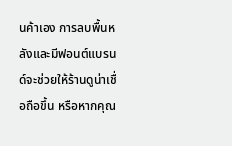นค้าเอง การลบพื้นหลังและมีฟอนต์แบรนด์จะช่วยให้ร้านดูน่าเชื่อถือขึ้น หรือหากคุณ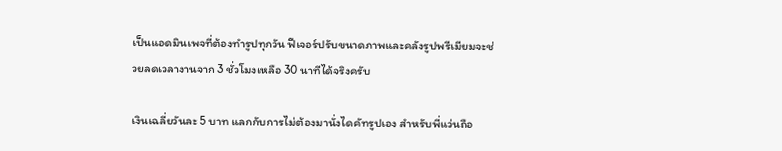เป็นแอดมินเพจที่ต้องทำรูปทุกวัน ฟีเจอร์ปรับขนาดภาพและคลังรูปพรีเมียมจะช่วยลดเวลางานจาก 3 ชั่วโมงเหลือ 30 นาทีได้จริงครับ

เงินเฉลี่ยวันละ 5 บาท แลกกับการไม่ต้องมานั่งไดคัทรูปเอง สำหรับพี่แว่นถือ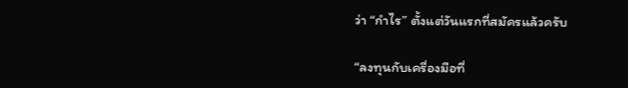ว่า “กำไร” ตั้งแต่วันแรกที่สมัครแล้วครับ

“ลงทุนกับเครื่องมือที่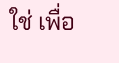ใช่ เพื่อ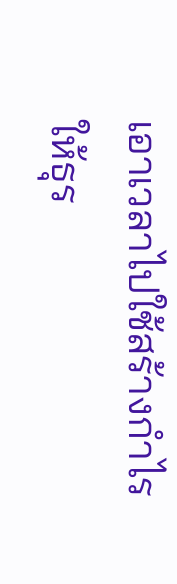เอาเวลาไปใช้สร้างกำไรให้ธุร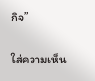กิจ”

ใส่ความเห็น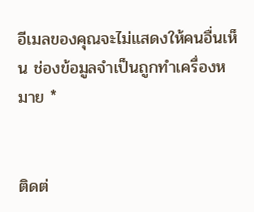อีเมลของคุณจะไม่แสดงให้คนอื่นเห็น ช่องข้อมูลจำเป็นถูกทำเครื่องหมาย *


ติดต่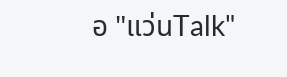อ "แว่นTalk"